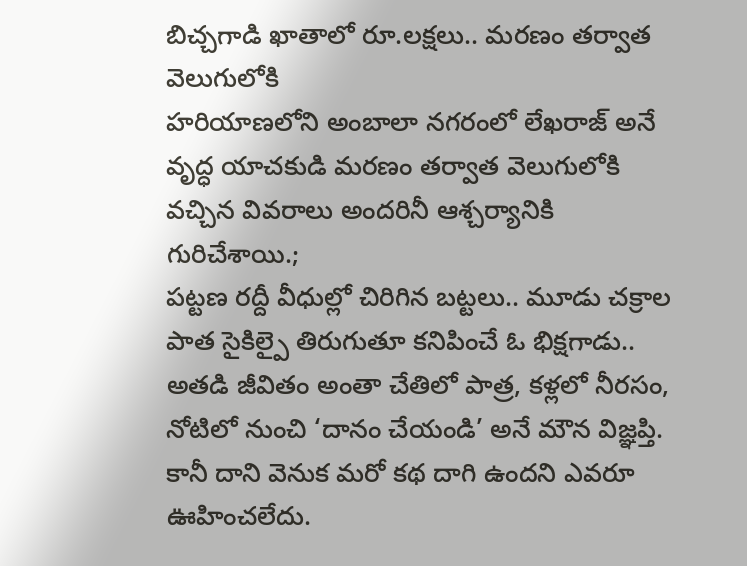బిచ్చగాడి ఖాతాలో రూ.లక్షలు.. మరణం తర్వాత వెలుగులోకి
హరియాణలోని అంబాలా నగరంలో లేఖరాజ్ అనే వృద్ధ యాచకుడి మరణం తర్వాత వెలుగులోకి వచ్చిన వివరాలు అందరినీ ఆశ్చర్యానికి గురిచేశాయి.;
పట్టణ రద్దీ వీధుల్లో చిరిగిన బట్టలు.. మూడు చక్రాల పాత సైకిల్పై తిరుగుతూ కనిపించే ఓ భిక్షగాడు.. అతడి జీవితం అంతా చేతిలో పాత్ర, కళ్లలో నీరసం, నోటిలో నుంచి ‘దానం చేయండి’ అనే మౌన విజ్ఞప్తి. కానీ దాని వెనుక మరో కథ దాగి ఉందని ఎవరూ ఊహించలేదు.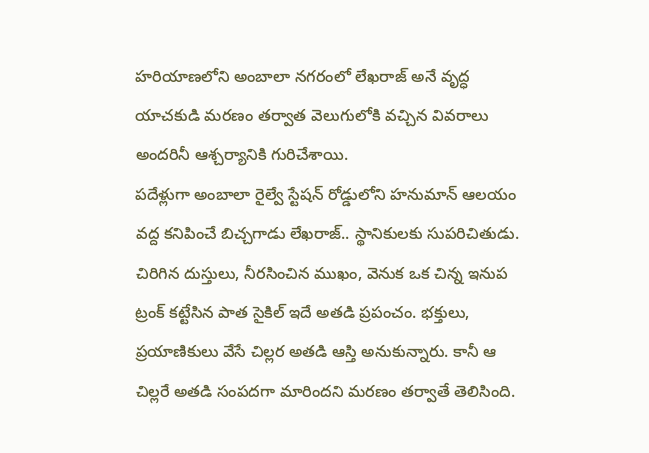హరియాణలోని అంబాలా నగరంలో లేఖరాజ్ అనే వృద్ధ యాచకుడి మరణం తర్వాత వెలుగులోకి వచ్చిన వివరాలు అందరినీ ఆశ్చర్యానికి గురిచేశాయి.
పదేళ్లుగా అంబాలా రైల్వే స్టేషన్ రోడ్డులోని హనుమాన్ ఆలయం వద్ద కనిపించే బిచ్చగాడు లేఖరాజ్.. స్థానికులకు సుపరిచితుడు. చిరిగిన దుస్తులు, నీరసించిన ముఖం, వెనుక ఒక చిన్న ఇనుప ట్రంక్ కట్టేసిన పాత సైకిల్ ఇదే అతడి ప్రపంచం. భక్తులు, ప్రయాణికులు వేసే చిల్లర అతడి ఆస్తి అనుకున్నారు. కానీ ఆ చిల్లరే అతడి సంపదగా మారిందని మరణం తర్వాతే తెలిసింది.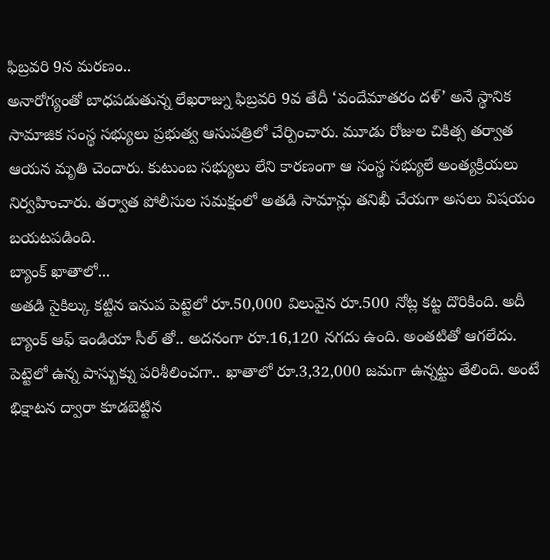ఫిబ్రవరి 9న మరణం..
అనారోగ్యంతో బాధపడుతున్న లేఖరాజ్ను ఫిబ్రవరి 9వ తేదీ ‘వందేమాతరం దళ్’ అనే స్థానిక సామాజిక సంస్థ సభ్యులు ప్రభుత్వ ఆసుపత్రిలో చేర్పించారు. మూడు రోజుల చికిత్స తర్వాత ఆయన మృతి చెందారు. కుటుంబ సభ్యులు లేని కారణంగా ఆ సంస్థ సభ్యులే అంత్యక్రియలు నిర్వహించారు. తర్వాత పోలీసుల సమక్షంలో అతడి సామాన్లు తనిఖీ చేయగా అసలు విషయం బయటపడింది.
బ్యాంక్ ఖాతాలో...
అతడి సైకిల్కు కట్టిన ఇనుప పెట్టెలో రూ.50,000 విలువైన రూ.500 నోట్ల కట్ట దొరికింది. అదీ బ్యాంక్ ఆఫ్ ఇండియా సీల్ తో.. అదనంగా రూ.16,120 నగదు ఉంది. అంతటితో ఆగలేదు. పెట్టెలో ఉన్న పాస్బుక్ను పరిశీలించగా.. ఖాతాలో రూ.3,32,000 జమగా ఉన్నట్టు తేలింది. అంటే భిక్షాటన ద్వారా కూడబెట్టిన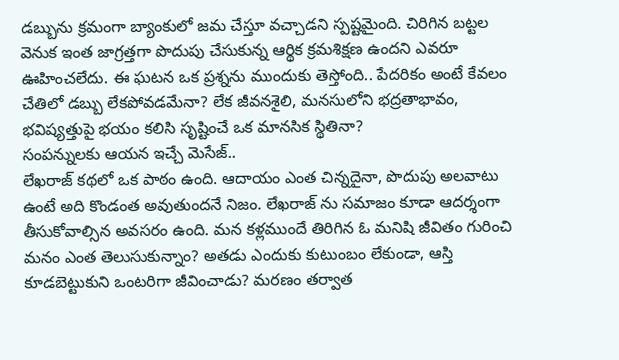డబ్బును క్రమంగా బ్యాంకులో జమ చేస్తూ వచ్చాడని స్పష్టమైంది. చిరిగిన బట్టల వెనుక ఇంత జాగ్రత్తగా పొదుపు చేసుకున్న ఆర్థిక క్రమశిక్షణ ఉందని ఎవరూ ఊహించలేదు. ఈ ఘటన ఒక ప్రశ్నను ముందుకు తెస్తోంది.. పేదరికం అంటే కేవలం చేతిలో డబ్బు లేకపోవడమేనా? లేక జీవనశైలి, మనసులోని భద్రతాభావం, భవిష్యత్తుపై భయం కలిసి సృష్టించే ఒక మానసిక స్థితినా?
సంపన్నులకు ఆయన ఇచ్చే మెసేజ్..
లేఖరాజ్ కథలో ఒక పాఠం ఉంది. ఆదాయం ఎంత చిన్నదైనా, పొదుపు అలవాటు ఉంటే అది కొండంత అవుతుందనే నిజం. లేఖరాజ్ ను సమాజం కూడా ఆదర్శంగా తీసుకోవాల్సిన అవసరం ఉంది. మన కళ్లముందే తిరిగిన ఓ మనిషి జీవితం గురించి మనం ఎంత తెలుసుకున్నాం? అతడు ఎందుకు కుటుంబం లేకుండా, ఆస్తి కూడబెట్టుకుని ఒంటరిగా జీవించాడు? మరణం తర్వాత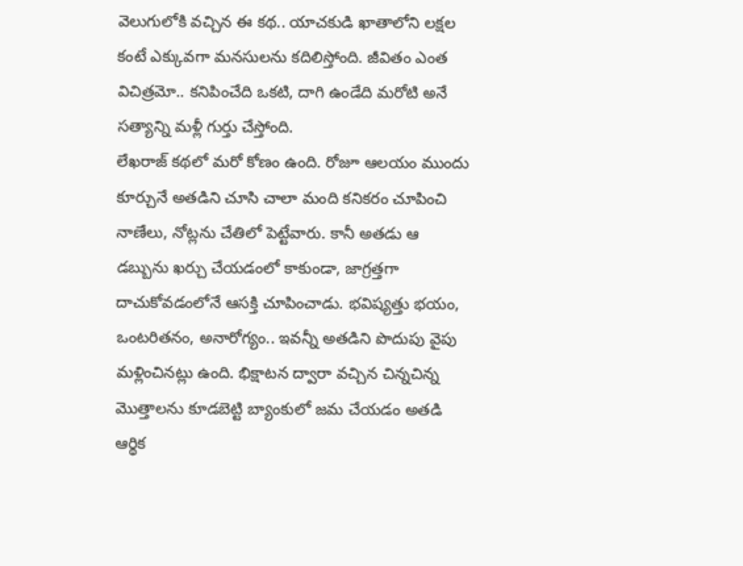వెలుగులోకి వచ్చిన ఈ కథ.. యాచకుడి ఖాతాలోని లక్షల కంటే ఎక్కువగా మనసులను కదిలిస్తోంది. జీవితం ఎంత విచిత్రమో.. కనిపించేది ఒకటి, దాగి ఉండేది మరోటి అనే సత్యాన్ని మళ్లీ గుర్తు చేస్తోంది.
లేఖరాజ్ కథలో మరో కోణం ఉంది. రోజూ ఆలయం ముందు కూర్చునే అతడిని చూసి చాలా మంది కనికరం చూపించి నాణేలు, నోట్లను చేతిలో పెట్టేవారు. కానీ అతడు ఆ డబ్బును ఖర్చు చేయడంలో కాకుండా, జాగ్రత్తగా దాచుకోవడంలోనే ఆసక్తి చూపించాడు. భవిష్యత్తు భయం, ఒంటరితనం, అనారోగ్యం.. ఇవన్నీ అతడిని పొదుపు వైపు మళ్లించినట్లు ఉంది. భిక్షాటన ద్వారా వచ్చిన చిన్నచిన్న మొత్తాలను కూడబెట్టి బ్యాంకులో జమ చేయడం అతడి ఆర్థిక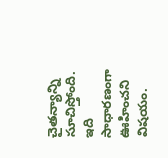చైతన్యాన్ని సూచిస్తోంది. ఇది సాధారణంగా ఊహించని విషయం.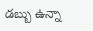డబ్బు ఉన్నా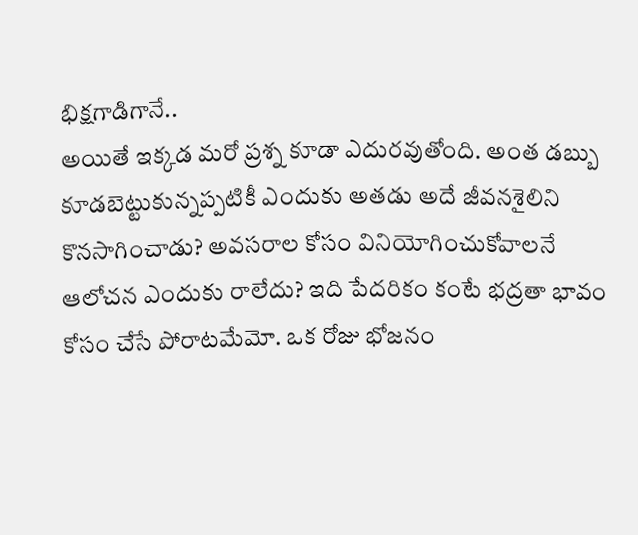భిక్షగాడిగానే..
అయితే ఇక్కడ మరో ప్రశ్న కూడా ఎదురవుతోంది. అంత డబ్బు కూడబెట్టుకున్నప్పటికీ ఎందుకు అతడు అదే జీవనశైలిని కొనసాగించాడు? అవసరాల కోసం వినియోగించుకోవాలనే ఆలోచన ఎందుకు రాలేదు? ఇది పేదరికం కంటే భద్రతా భావం కోసం చేసే పోరాటమేమో. ఒక రోజు భోజనం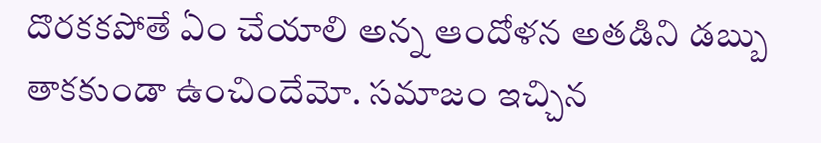దొరకకపోతే ఏం చేయాలి అన్న ఆందోళన అతడిని డబ్బు తాకకుండా ఉంచిందేమో. సమాజం ఇచ్చిన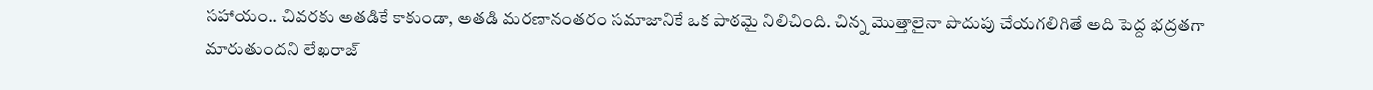సహాయం.. చివరకు అతడికే కాకుండా, అతడి మరణానంతరం సమాజానికే ఒక పాఠమై నిలిచింది. చిన్న మొత్తాలైనా పొదుపు చేయగలిగితే అది పెద్ద భద్రతగా మారుతుందని లేఖరాజ్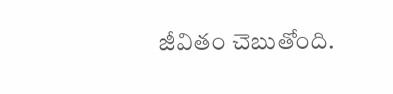జీవితం చెబుతోంది.